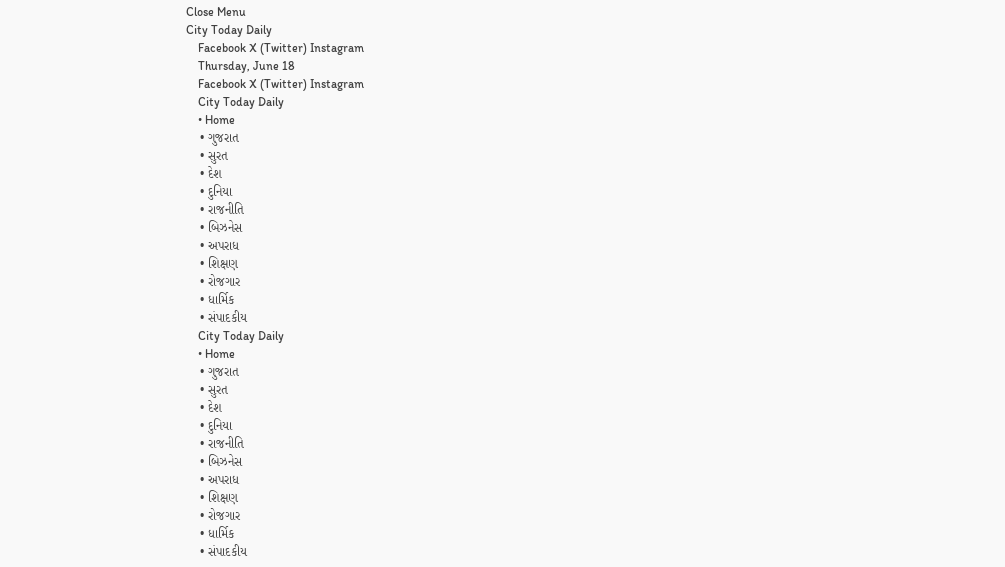Close Menu
City Today Daily
    Facebook X (Twitter) Instagram
    Thursday, June 18
    Facebook X (Twitter) Instagram
    City Today Daily
    • Home
    • ગુજરાત
    • સુરત
    • દેશ
    • દુનિયા
    • રાજનીતિ
    • બિઝનેસ
    • અપરાધ
    • શિક્ષણ
    • રોજગાર
    • ધાર્મિક
    • સંપાદકીય
    City Today Daily
    • Home
    • ગુજરાત
    • સુરત
    • દેશ
    • દુનિયા
    • રાજનીતિ
    • બિઝનેસ
    • અપરાધ
    • શિક્ષણ
    • રોજગાર
    • ધાર્મિક
    • સંપાદકીય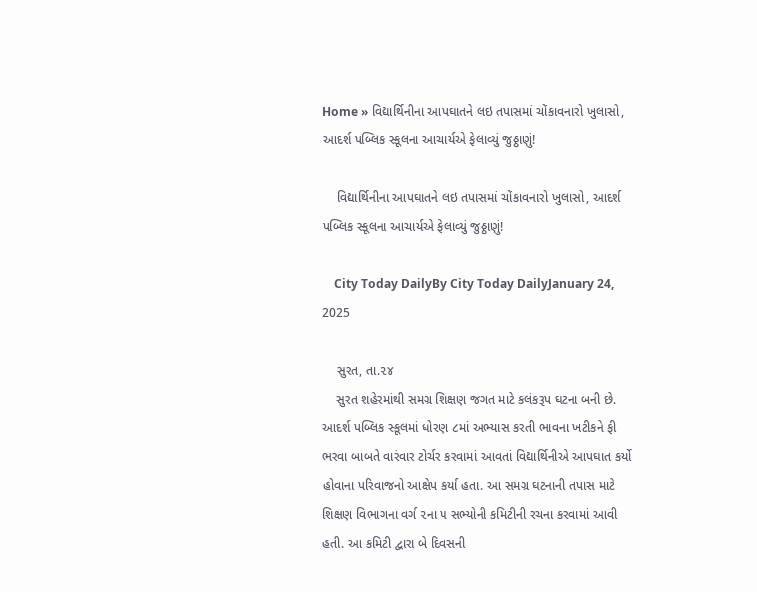Home » વિદ્યાર્થિનીના આપઘાતને લઇ તપાસમાં ચોંકાવનારો ખુલાસો, આદર્શ પબ્લિક સ્કૂલના આચાર્યએ ફેલાવ્યું જુઠ્ઠાણું!

    વિદ્યાર્થિનીના આપઘાતને લઇ તપાસમાં ચોંકાવનારો ખુલાસો, આદર્શ પબ્લિક સ્કૂલના આચાર્યએ ફેલાવ્યું જુઠ્ઠાણું!

    City Today DailyBy City Today DailyJanuary 24, 2025

    સુરત, તા.૨૪
    સુરત શહેરમાંથી સમગ્ર શિક્ષણ જગત માટે કલંકરૂપ ઘટના બની છે. આદર્શ પબ્લિક સ્કૂલમાં ધોરણ ૮માં અભ્યાસ કરતી ભાવના ખટીકને ફી ભરવા બાબતે વારંવાર ટોર્ચર કરવામાં આવતાં વિદ્યાર્થિનીએ આપઘાત કર્યો હોવાના પરિવાજનો આક્ષેપ કર્યા હતા. આ સમગ્ર ઘટનાની તપાસ માટે શિક્ષણ વિભાગના વર્ગ ૨ના ૫ સભ્યોની કમિટીની રચના કરવામાં આવી હતી. આ કમિટી દ્વારા બે દિવસની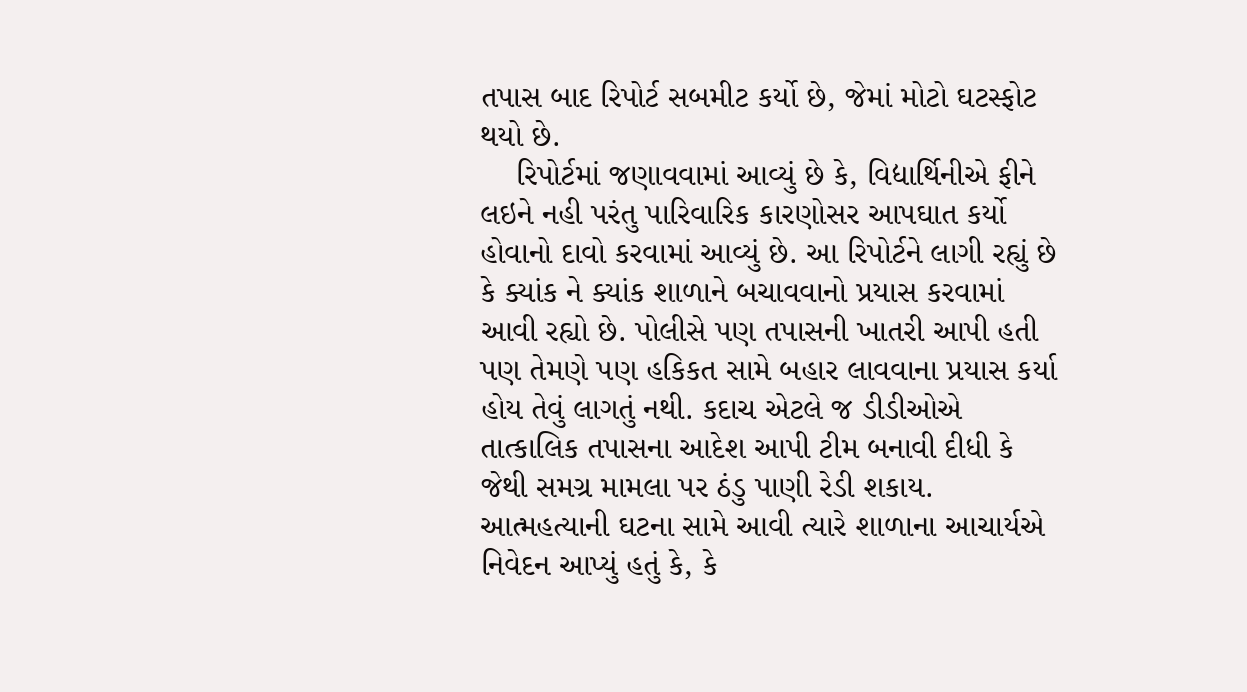તપાસ બાદ રિપોર્ટ સબમીટ કર્યો છે, જેમાં મોટો ઘટસ્ફોટ થયો છે.
    રિપોર્ટમાં જણાવવામાં આવ્યું છે કે, વિદ્યાર્થિનીએ ફીને લઇને નહી પરંતુ પારિવારિક કારણોસર આપઘાત કર્યો હોવાનો દાવો કરવામાં આવ્યું છે. આ રિપોર્ટને લાગી રહ્યું છે કે ક્યાંક ને ક્યાંક શાળાને બચાવવાનો પ્રયાસ કરવામાં આવી રહ્યો છે. પોલીસે પણ તપાસની ખાતરી આપી હતી પણ તેમણે પણ હકિકત સામે બહાર લાવવાના પ્રયાસ કર્યા હોય તેવું લાગતું નથી. કદાચ એટલે જ ડીડીઓએ તાત્કાલિક તપાસના આદેશ આપી ટીમ બનાવી દીધી કે જેથી સમગ્ર મામલા પર ઠંડુ પાણી રેડી શકાય. આત્મહત્યાની ઘટના સામે આવી ત્યારે શાળાના આચાર્યએ નિવેદન આપ્યું હતું કે, કે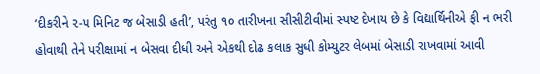‘દીકરીને ૨-૫ મિનિટ જ બેસાડી હતી’, પરંતુ ૧૦ તારીખના સીસીટીવીમાં સ્પષ્ટ દેખાય છે કે વિદ્યાર્થિનીએ ફી ન ભરી હોવાથી તેને પરીક્ષામાં ન બેસવા દીધી અને એકથી દોઢ કલાક સુધી કોમ્યુટર લેબમાં બેસાડી રાખવામાં આવી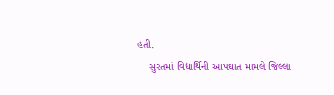હતી.
    સુરતમાં વિદ્યાર્થિની આપઘાત મામલે જિલ્લા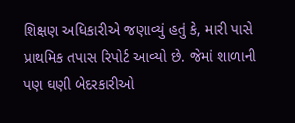શિક્ષણ અધિકારીએ જણાવ્યું હતું કે, મારી પાસે પ્રાથમિક તપાસ રિપોર્ટ આવ્યો છે. જેમાં શાળાની પણ ઘણી બેદરકારીઓ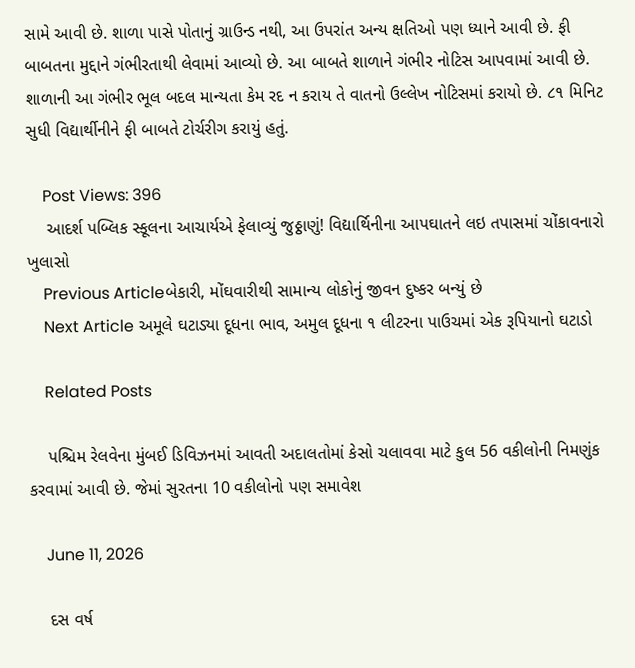સામે આવી છે. શાળા પાસે પોતાનું ગ્રાઉન્ડ નથી, આ ઉપરાંત અન્ય ક્ષતિઓ પણ ધ્યાને આવી છે. ફી બાબતના મુદ્દાને ગંભીરતાથી લેવામાં આવ્યો છે. આ બાબતે શાળાને ગંભીર નોટિસ આપવામાં આવી છે. શાળાની આ ગંભીર ભૂલ બદલ માન્યતા કેમ રદ ન કરાય તે વાતનો ઉલ્લેખ નોટિસમાં કરાયો છે. ૮૧ મિનિટ સુધી વિદ્યાર્થીનીને ફી બાબતે ટોર્ચરીગ કરાયું હતું.

    Post Views: 396
    આદર્શ પબ્લિક સ્કૂલના આચાર્યએ ફેલાવ્યું જુઠ્ઠાણું! વિદ્યાર્થિનીના આપઘાતને લઇ તપાસમાં ચોંકાવનારો ખુલાસો
    Previous Articleબેકારી, મોંઘવારીથી સામાન્ય લોકોનું જીવન દુષ્કર બન્યું છે
    Next Article અમૂલે ઘટાડ્યા દૂધના ભાવ, અમુલ દૂધના ૧ લીટરના પાઉચમાં એક રૂપિયાનો ઘટાડો

    Related Posts

    પશ્ચિમ રેલવેના મુંબઈ ડિવિઝનમાં આવતી અદાલતોમાં કેસો ચલાવવા માટે કુલ 56 વકીલોની નિમણુંક કરવામાં આવી છે. જેમાં સુરતના 10 વકીલોનો પણ સમાવેશ

    June 11, 2026

    દસ વર્ષ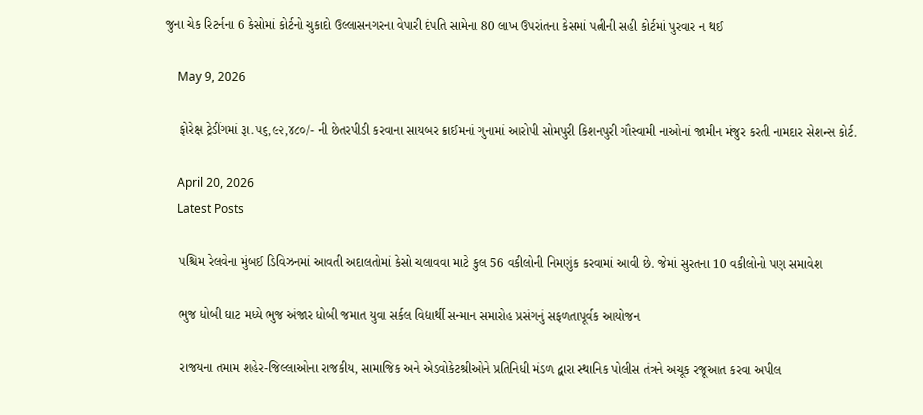જુના ચેક રિટર્નના 6 કેસોમાં કોર્ટનો ચુકાદો ઉલ્લાસનગરના વેપારી દંપતિ સામેના 80 લાખ ઉપરાંતના કેસમાં પત્નીની સહી કોર્ટમાં પુરવાર ન થઈ

    May 9, 2026

    ફોરેક્ષ ટ્રેડીંગમાં રૂા.૫૬,૯૨,૪૮૦/- ની છેતરપીડી કરવાના સાયબર ક્રાઈમનાં ગુનામાં આરોપી સોમપુરી કિશનપુરી ગૌસ્વામી નાઓનાં જામીન મંજુર કરતી નામદાર સેશન્સ કોર્ટ.

    April 20, 2026
    Latest Posts

    પશ્ચિમ રેલવેના મુંબઈ ડિવિઝનમાં આવતી અદાલતોમાં કેસો ચલાવવા માટે કુલ 56 વકીલોની નિમણુંક કરવામાં આવી છે. જેમાં સુરતના 10 વકીલોનો પણ સમાવેશ

    ભુજ ધોબી ઘાટ મધ્યે ભુજ અંજાર ધોબી જમાત યુવા સર્કલ વિદ્યાર્થી સન્માન સમારોહ પ્રસંગનું સફળતાપૂર્વક આયોજન

    રાજયના તમામ શહેર-જિલ્લાઓના રાજકીય, સામાજિક અને એડવોકેટશ્રીઓને પ્રતિનિધી મંડળ દ્વારા સ્થાનિક પોલીસ તંત્રને અચૂક રજૂઆત કરવા અપીલ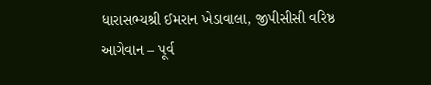ધારાસભ્યશ્રી ઈમરાન ખેડાવાલા, જીપીસીસી વરિષ્ઠ આગેવાન – પૂર્વ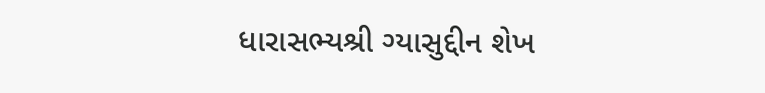ધારાસભ્યશ્રી ગ્યાસુદ્દીન શેખ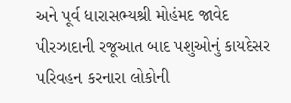અને પૂર્વ ધારાસભ્યશ્રી મોહંમદ જાવેદ પીરઝાદાની રજૂઆત બાદ પશુઓનું કાયદેસર પરિવહન કરનારા લોકોની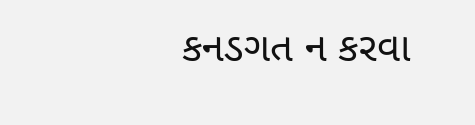કનડગત ન કરવા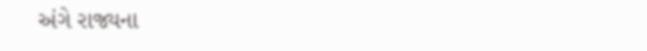અંગે રાજ્યના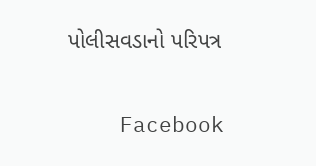પોલીસવડાનો પરિપત્ર

    Facebook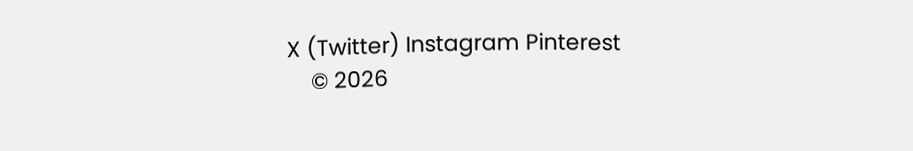X (Twitter) Instagram Pinterest
    © 2026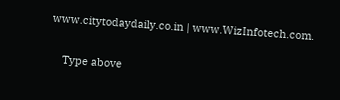www.citytodaydaily.co.in | www.WizInfotech.com.

    Type above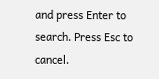and press Enter to search. Press Esc to cancel.